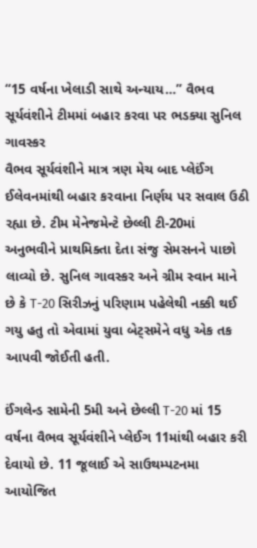“15 વર્ષના ખેલાડી સાથે અન્યાય…” વૈભવ સૂર્યવંશીને ટીમમાં બહાર કરવા પર ભડક્યા સુનિલ ગાવસ્કર
વૈભવ સૂર્યવંશીને માત્ર ત્રણ મેચ બાદ પ્લેઈંગ ઈલેવનમાંથી બહાર કરવાના નિર્ણય પર સવાલ ઉઠી રહ્યા છે. ટીમ મેનેજમેન્ટે છેલ્લી ટી-20માં અનુભવીને પ્રાથમિક્તા દેતા સંજુ સેમસનને પાછો લાવ્યો છે. સુનિલ ગાવસ્કર અને ગ્રીમ સ્વાન માને છે કે T-20 સિરીઝનું પરિણામ પહેલેથી નક્કી થઈ ગયુ હતુ તો એવામાં યુવા બેટ્સમેને વધુ એક તક આપવી જોઈતી હતી.

ઈંગલેન્ડ સામેની 5મી અને છેલ્લી T-20 માં 15 વર્ષના વૈભવ સૂર્યવંશીને પ્લેઈગ 11માંથી બહાર કરી દેવાયો છે. 11 જૂલાઈ એ સાઉથમ્પટનમા આયોજિત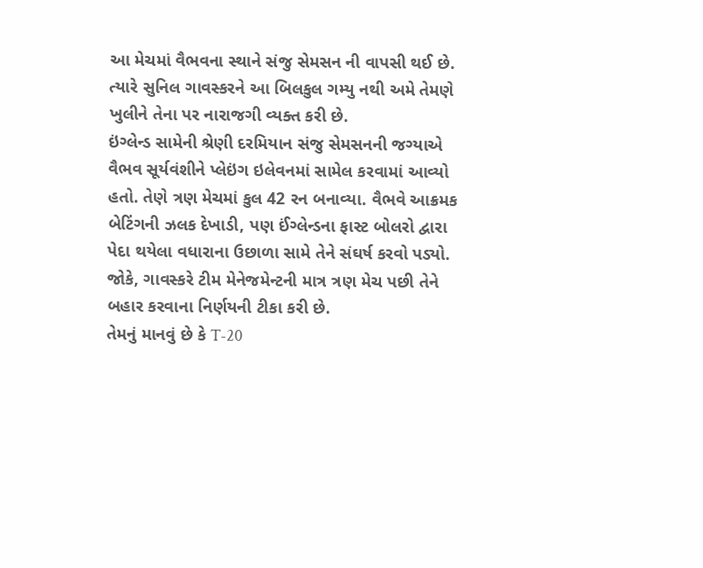આ મેચમાં વૈભવના સ્થાને સંજુ સેમસન ની વાપસી થઈ છે. ત્યારે સુનિલ ગાવસ્કરને આ બિલકુલ ગમ્યુ નથી અમે તેમણે ખુલીને તેના પર નારાજગી વ્યક્ત કરી છે.
ઇંગ્લેન્ડ સામેની શ્રેણી દરમિયાન સંજુ સેમસનની જગ્યાએ વૈભવ સૂર્યવંશીને પ્લેઇંગ ઇલેવનમાં સામેલ કરવામાં આવ્યો હતો. તેણે ત્રણ મેચમાં કુલ 42 રન બનાવ્યા. વૈભવે આક્રમક બેટિંગની ઝલક દેખાડી, પણ ઈંગ્લેન્ડના ફાસ્ટ બોલરો દ્વારા પેદા થયેલા વધારાના ઉછાળા સામે તેને સંઘર્ષ કરવો પડ્યો. જોકે, ગાવસ્કરે ટીમ મેનેજમેન્ટની માત્ર ત્રણ મેચ પછી તેને બહાર કરવાના નિર્ણયની ટીકા કરી છે.
તેમનું માનવું છે કે T-20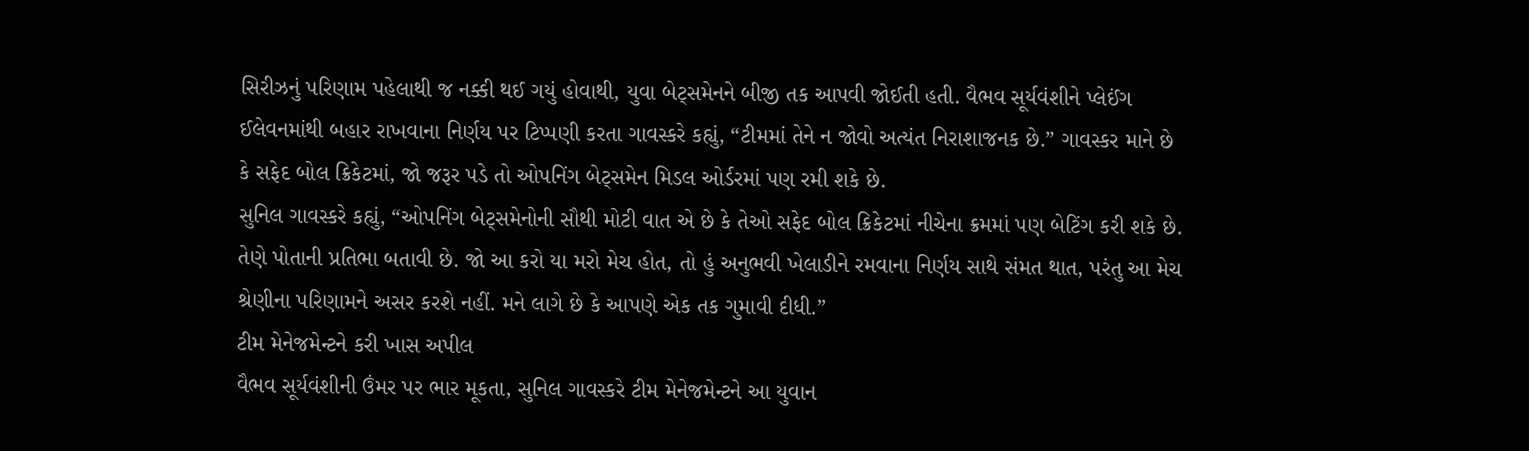સિરીઝનું પરિણામ પહેલાથી જ નક્કી થઈ ગયું હોવાથી, યુવા બેટ્સમેનને બીજી તક આપવી જોઈતી હતી. વૈભવ સૂર્યવંશીને પ્લેઈંગ ઈલેવનમાંથી બહાર રાખવાના નિર્ણય પર ટિપ્પણી કરતા ગાવસ્કરે કહ્યું, “ટીમમાં તેને ન જોવો અત્યંત નિરાશાજનક છે.” ગાવસ્કર માને છે કે સફેદ બોલ ક્રિકેટમાં, જો જરૂર પડે તો ઓપનિંગ બેટ્સમેન મિડલ ઓર્ડરમાં પણ રમી શકે છે.
સુનિલ ગાવસ્કરે કહ્યું, “ઓપનિંગ બેટ્સમેનોની સૌથી મોટી વાત એ છે કે તેઓ સફેદ બોલ ક્રિકેટમાં નીચેના ક્રમમાં પણ બેટિંગ કરી શકે છે. તેણે પોતાની પ્રતિભા બતાવી છે. જો આ કરો યા મરો મેચ હોત, તો હું અનુભવી ખેલાડીને રમવાના નિર્ણય સાથે સંમત થાત, પરંતુ આ મેચ શ્રેણીના પરિણામને અસર કરશે નહીં. મને લાગે છે કે આપણે એક તક ગુમાવી દીધી.”
ટીમ મેનેજમેન્ટને કરી ખાસ અપીલ
વૈભવ સૂર્યવંશીની ઉંમર પર ભાર મૂકતા, સુનિલ ગાવસ્કરે ટીમ મેનેજમેન્ટને આ યુવાન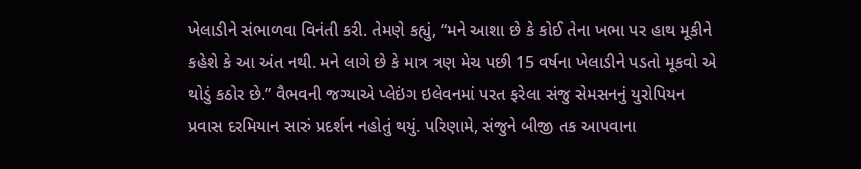ખેલાડીને સંભાળવા વિનંતી કરી. તેમણે કહ્યું, “મને આશા છે કે કોઈ તેના ખભા પર હાથ મૂકીને કહેશે કે આ અંત નથી. મને લાગે છે કે માત્ર ત્રણ મેચ પછી 15 વર્ષના ખેલાડીને પડતો મૂકવો એ થોડું કઠોર છે.” વૈભવની જગ્યાએ પ્લેઇંગ ઇલેવનમાં પરત ફરેલા સંજુ સેમસનનું યુરોપિયન પ્રવાસ દરમિયાન સારું પ્રદર્શન નહોતું થયું. પરિણામે, સંજુને બીજી તક આપવાના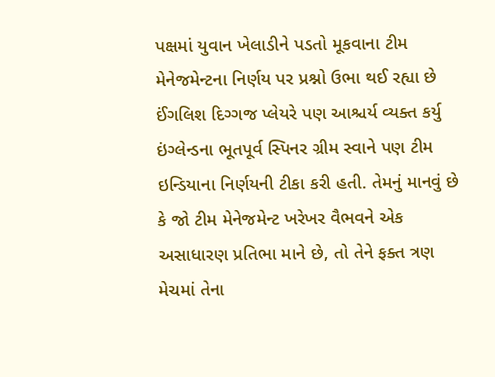પક્ષમાં યુવાન ખેલાડીને પડતો મૂકવાના ટીમ મેનેજમેન્ટના નિર્ણય પર પ્રશ્નો ઉભા થઈ રહ્યા છે
ઈંગલિશ દિગ્ગજ પ્લેયરે પણ આશ્ચર્ય વ્યક્ત કર્યુ
ઇંગ્લેન્ડના ભૂતપૂર્વ સ્પિનર ગ્રીમ સ્વાને પણ ટીમ ઇન્ડિયાના નિર્ણયની ટીકા કરી હતી. તેમનું માનવું છે કે જો ટીમ મેનેજમેન્ટ ખરેખર વૈભવને એક અસાધારણ પ્રતિભા માને છે, તો તેને ફક્ત ત્રણ મેચમાં તેના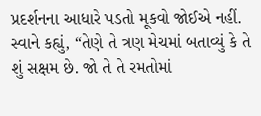પ્રદર્શનના આધારે પડતો મૂકવો જોઈએ નહીં. સ્વાને કહ્યું, “તેણે તે ત્રણ મેચમાં બતાવ્યું કે તે શું સક્ષમ છે. જો તે તે રમતોમાં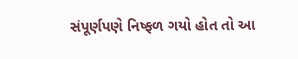સંપૂર્ણપણે નિષ્ફળ ગયો હોત તો આ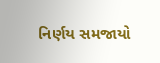નિર્ણય સમજાયો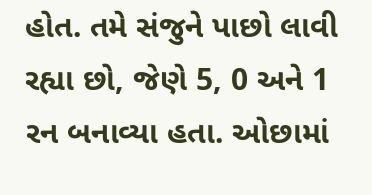હોત. તમે સંજુને પાછો લાવી રહ્યા છો, જેણે 5, 0 અને 1 રન બનાવ્યા હતા. ઓછામાં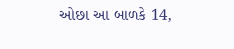ઓછા આ બાળકે 14,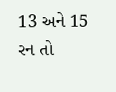13 અને 15 રન તો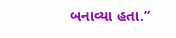બનાવ્યા હતા.”